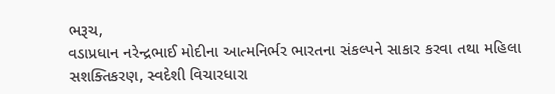ભરૂચ,
વડાપ્રધાન નરેન્દ્રભાઈ મોદીના આત્મનિર્ભર ભારતના સંકલ્પને સાકાર કરવા તથા મહિલા સશક્તિકરણ, સ્વદેશી વિચારધારા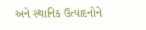અને સ્થાનિક ઉત્પાદનોને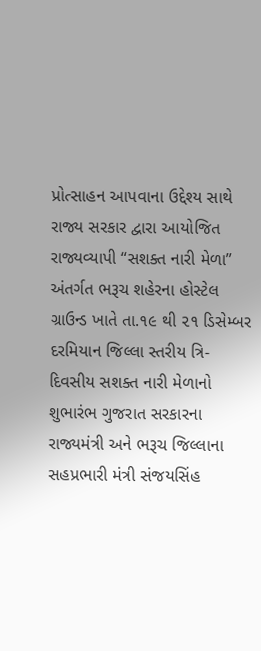પ્રોત્સાહન આપવાના ઉદ્દેશ્ય સાથે રાજ્ય સરકાર દ્વારા આયોજિત રાજ્યવ્યાપી “સશક્ત નારી મેળા” અંતર્ગત ભરૂચ શહેરના હોસ્ટેલ ગ્રાઉન્ડ ખાતે તા.૧૯ થી ૨૧ ડિસેમ્બર દરમિયાન જિલ્લા સ્તરીય ત્રિ-દિવસીય સશક્ત નારી મેળાનો શુભારંભ ગુજરાત સરકારના રાજ્યમંત્રી અને ભરૂચ જિલ્લાના સહપ્રભારી મંત્રી સંજયસિંહ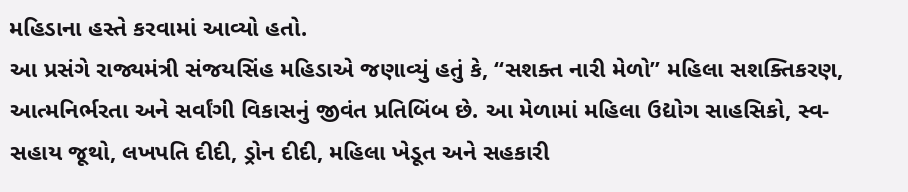મહિડાના હસ્તે કરવામાં આવ્યો હતો.
આ પ્રસંગે રાજ્યમંત્રી સંજયસિંહ મહિડાએ જણાવ્યું હતું કે, “સશક્ત નારી મેળો” મહિલા સશક્તિકરણ, આત્મનિર્ભરતા અને સર્વાંગી વિકાસનું જીવંત પ્રતિબિંબ છે. આ મેળામાં મહિલા ઉદ્યોગ સાહસિકો, સ્વ-સહાય જૂથો, લખપતિ દીદી, ડ્રોન દીદી, મહિલા ખેડૂત અને સહકારી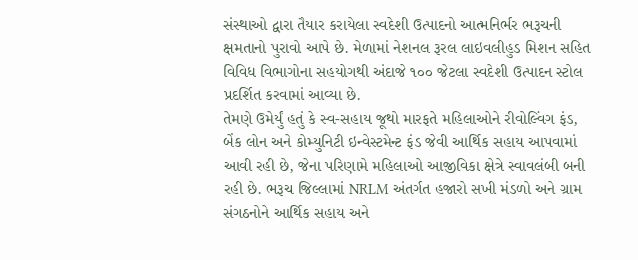સંસ્થાઓ દ્વારા તૈયાર કરાયેલા સ્વદેશી ઉત્પાદનો આત્મનિર્ભર ભરૂચની ક્ષમતાનો પુરાવો આપે છે. મેળામાં નેશનલ રૂરલ લાઇવલીહુડ મિશન સહિત વિવિધ વિભાગોના સહયોગથી અંદાજે ૧૦૦ જેટલા સ્વદેશી ઉત્પાદન સ્ટોલ પ્રદર્શિત કરવામાં આવ્યા છે.
તેમણે ઉમેર્યું હતું કે સ્વ-સહાય જૂથો મારફતે મહિલાઓને રીવોલ્વિંગ ફંડ, બેંક લોન અને કોમ્યુનિટી ઇન્વેસ્ટમેન્ટ ફંડ જેવી આર્થિક સહાય આપવામાં આવી રહી છે, જેના પરિણામે મહિલાઓ આજીવિકા ક્ષેત્રે સ્વાવલંબી બની રહી છે. ભરૂચ જિલ્લામાં NRLM અંતર્ગત હજારો સખી મંડળો અને ગ્રામ સંગઠનોને આર્થિક સહાય અને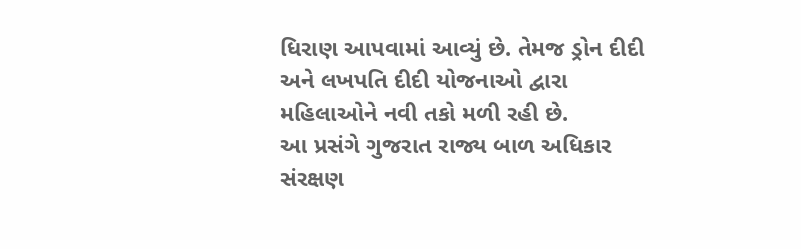ધિરાણ આપવામાં આવ્યું છે. તેમજ ડ્રોન દીદી અને લખપતિ દીદી યોજનાઓ દ્વારા મહિલાઓને નવી તકો મળી રહી છે.
આ પ્રસંગે ગુજરાત રાજ્ય બાળ અધિકાર સંરક્ષણ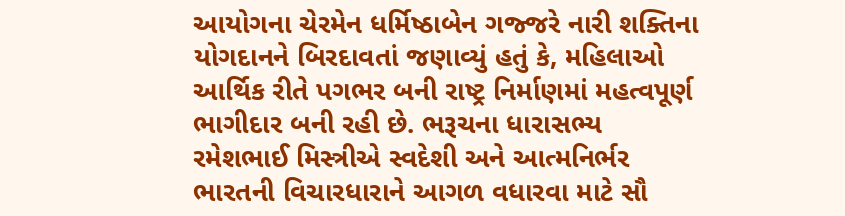આયોગના ચેરમેન ધર્મિષ્ઠાબેન ગજ્જરે નારી શક્તિના યોગદાનને બિરદાવતાં જણાવ્યું હતું કે, મહિલાઓ આર્થિક રીતે પગભર બની રાષ્ટ્ર નિર્માણમાં મહત્વપૂર્ણ ભાગીદાર બની રહી છે. ભરૂચના ધારાસભ્ય રમેશભાઈ મિસ્ત્રીએ સ્વદેશી અને આત્મનિર્ભર ભારતની વિચારધારાને આગળ વધારવા માટે સૌ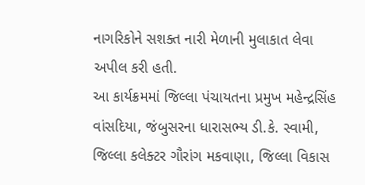નાગરિકોને સશક્ત નારી મેળાની મુલાકાત લેવા અપીલ કરી હતી.
આ કાર્યક્રમમાં જિલ્લા પંચાયતના પ્રમુખ મહેન્દ્રસિંહ વાંસદિયા, જંબુસરના ધારાસભ્ય ડી.કે. સ્વામી, જિલ્લા કલેક્ટર ગૌરાંગ મકવાણા, જિલ્લા વિકાસ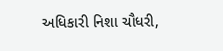અધિકારી નિશા ચૌધરી,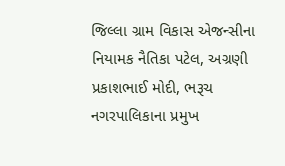જિલ્લા ગ્રામ વિકાસ એજન્સીના નિયામક નૈતિકા પટેલ, અગ્રણી પ્રકાશભાઈ મોદી, ભરૂચ નગરપાલિકાના પ્રમુખ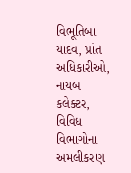વિભૂતિબા યાદવ, પ્રાંત અધિકારીઓ, નાયબ કલેક્ટર, વિવિધ વિભાગોના અમલીકરણ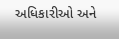અધિકારીઓ અને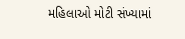મહિલાઓ મોટી સંખ્યામાં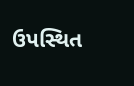ઉપસ્થિત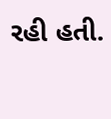રહી હતી.